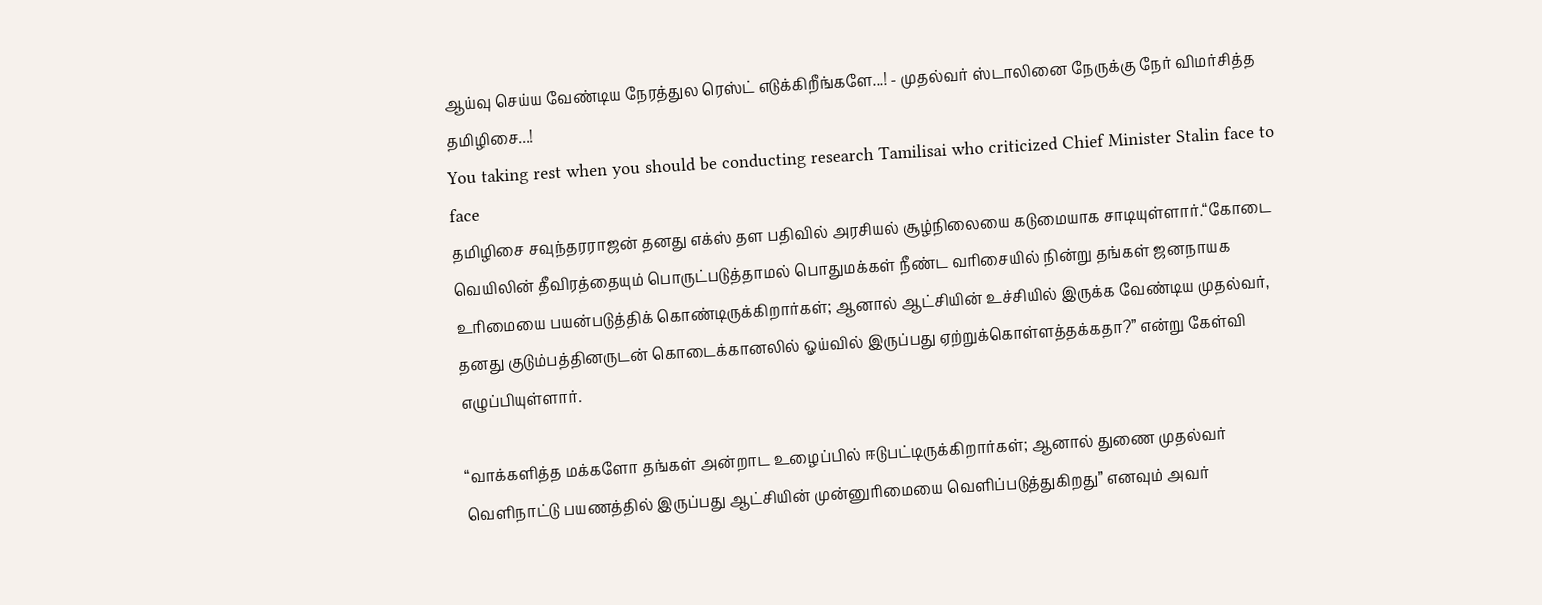ஆய்வு செய்ய வேண்டிய நேரத்துல ரெஸ்ட் எடுக்கிறீங்களே...! - முதல்வர் ஸ்டாலினை நேருக்கு நேர் விமர்சித்த தமிழிசை...!
You taking rest when you should be conducting research Tamilisai who criticized Chief Minister Stalin face to face
தமிழிசை சவுந்தரராஜன் தனது எக்ஸ் தள பதிவில் அரசியல் சூழ்நிலையை கடுமையாக சாடியுள்ளார்.“கோடை வெயிலின் தீவிரத்தையும் பொருட்படுத்தாமல் பொதுமக்கள் நீண்ட வரிசையில் நின்று தங்கள் ஜனநாயக உரிமையை பயன்படுத்திக் கொண்டிருக்கிறார்கள்; ஆனால் ஆட்சியின் உச்சியில் இருக்க வேண்டிய முதல்வர், தனது குடும்பத்தினருடன் கொடைக்கானலில் ஓய்வில் இருப்பது ஏற்றுக்கொள்ளத்தக்கதா?” என்று கேள்வி எழுப்பியுள்ளார்.

“வாக்களித்த மக்களோ தங்கள் அன்றாட உழைப்பில் ஈடுபட்டிருக்கிறார்கள்; ஆனால் துணை முதல்வர் வெளிநாட்டு பயணத்தில் இருப்பது ஆட்சியின் முன்னுரிமையை வெளிப்படுத்துகிறது” எனவும் அவர்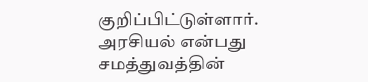குறிப்பிட்டுள்ளார்.
அரசியல் என்பது சமத்துவத்தின்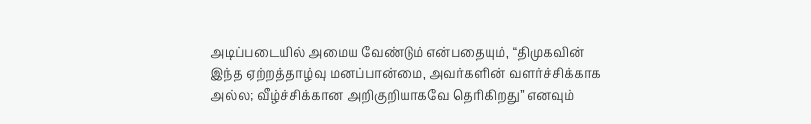அடிப்படையில் அமைய வேண்டும் என்பதையும், “திமுகவின் இந்த ஏற்றத்தாழ்வு மனப்பான்மை, அவர்களின் வளர்ச்சிக்காக அல்ல; வீழ்ச்சிக்கான அறிகுறியாகவே தெரிகிறது” எனவும்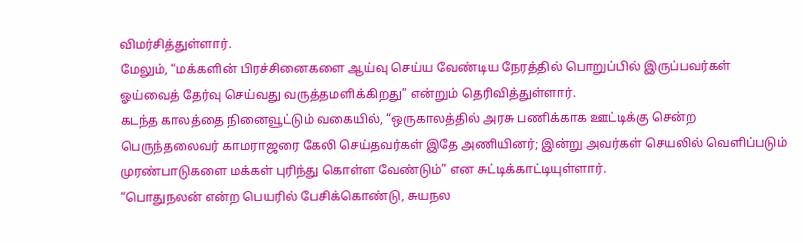விமர்சித்துள்ளார்.
மேலும், “மக்களின் பிரச்சினைகளை ஆய்வு செய்ய வேண்டிய நேரத்தில் பொறுப்பில் இருப்பவர்கள் ஓய்வைத் தேர்வு செய்வது வருத்தமளிக்கிறது” என்றும் தெரிவித்துள்ளார்.
கடந்த காலத்தை நினைவூட்டும் வகையில், “ஒருகாலத்தில் அரசு பணிக்காக ஊட்டிக்கு சென்ற பெருந்தலைவர் காமராஜரை கேலி செய்தவர்கள் இதே அணியினர்; இன்று அவர்கள் செயலில் வெளிப்படும் முரண்பாடுகளை மக்கள் புரிந்து கொள்ள வேண்டும்” என சுட்டிக்காட்டியுள்ளார்.
“பொதுநலன் என்ற பெயரில் பேசிக்கொண்டு, சுயநல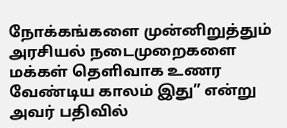நோக்கங்களை முன்னிறுத்தும் அரசியல் நடைமுறைகளை மக்கள் தெளிவாக உணர வேண்டிய காலம் இது” என்று அவர் பதிவில்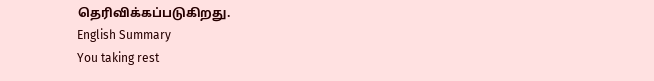தெரிவிக்கப்படுகிறது.
English Summary
You taking rest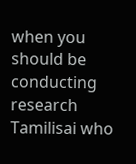when you should be conducting research Tamilisai who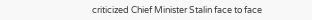criticized Chief Minister Stalin face to face